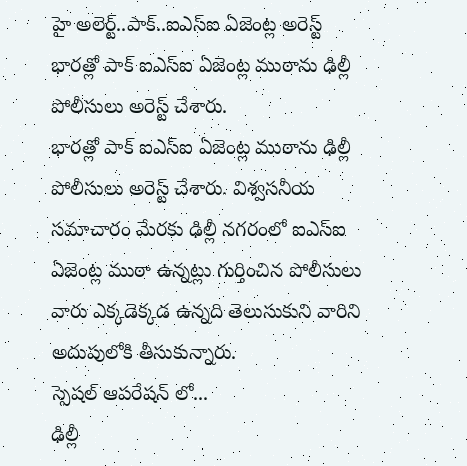హై అలెర్ట్..పాక్..ఐఎస్ఐ ఏజెంట్ల అరెస్ట్
భారత్లో పాక్ ఐఎస్ఐ ఏజెంట్ల ముఠాను ఢిల్లీ పోలీసులు అరెస్ట్ చేశారు.
భారత్లో పాక్ ఐఎస్ఐ ఏజెంట్ల ముఠాను ఢిల్లీ పోలీసులు అరెస్ట్ చేశారు. విశ్వసనీయ సమాచారం మేరకు ఢిల్లీ నగరంలో ఐఎస్ఐ ఏజెంట్ల ముఠా ఉన్నట్లు గుర్తించిన పోలీసులు వారు ఎక్కడెక్కడ ఉన్నది తెలుసుకుని వారిని అదుపులోకి తీసుకున్నారు.
స్పెషల్ ఆపరేషన్ లో...
ఢిల్లీ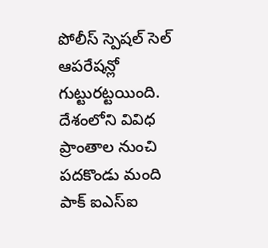పోలీస్ స్పెషల్ సెల్ ఆపరేషన్లో గుట్టురట్టయింది. దేశంలోని వివిధ ప్రాంతాల నుంచి పదకొండు మంది పాక్ ఐఎస్ఐ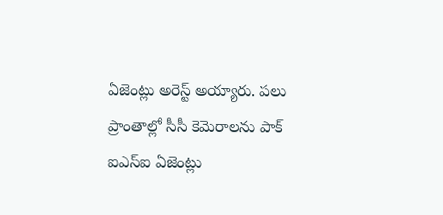ఏజెంట్లు అరెస్ట్ అయ్యారు. పలు ప్రాంతాల్లో సీసీ కెమెరాలను పాక్ ఐఎస్ఐ ఏజెంట్లు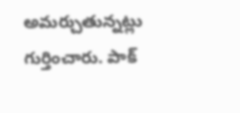అమర్చుతున్నట్లు గుర్తించారు. పాక్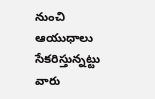నుంచి ఆయుధాలు సేకరిస్తున్నట్టు వారు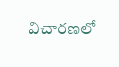విచారణలో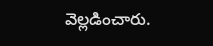వెల్లడించారు.